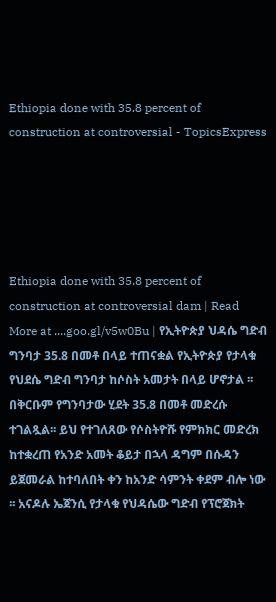Ethiopia done with 35.8 percent of construction at controversial - TopicsExpress





Ethiopia done with 35.8 percent of construction at controversial dam | Read More at ....goo.gl/v5w0Bu | የኢትዮጵያ ህዳሴ ግድብ ግንባታ 35.8 በመቶ በላይ ተጠናቋል የኢትዮጵያ የታላቁ የህደሴ ግድብ ግንባታ ከሶስት አመታት በላይ ሆኖታል ፡፡ በቅርቡም የግንባታው ሂደት 35.8 በመቶ መድረሱ ተገልጿል፡፡ ይህ የተገለጸው የሶስትዮሹ የምክክር መድረክ ከተቋረጠ የአንድ አመት ቆይታ በኋላ ዳግም በሱዳን ይጀመራል ከተባለበት ቀን ከአንድ ሳምንት ቀደም ብሎ ነው ፡፡ አናዶሉ ኤጀንሲ የታላቁ የህዳሴው ግድብ የፕሮጀክት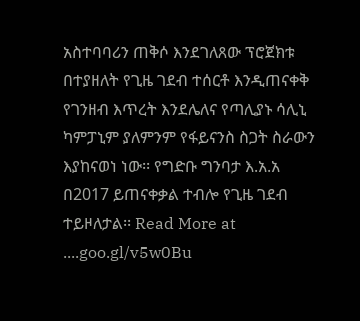አስተባባሪን ጠቅሶ እንደገለጸው ፕሮጀክቱ በተያዘለት የጊዜ ገደብ ተሰርቶ እንዲጠናቀቅ የገንዘብ እጥረት እንደሌለና የጣሊያኑ ሳሊኒ ካምፓኒም ያለምንም የፋይናንስ ስጋት ስራውን እያከናወነ ነው፡፡ የግድቡ ግንባታ እ.አ.አ በ2017 ይጠናቀቃል ተብሎ የጊዜ ገደብ ተይዞለታል፡፡ Read More at ....goo.gl/v5w0Bu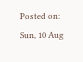Posted on: Sun, 10 Aug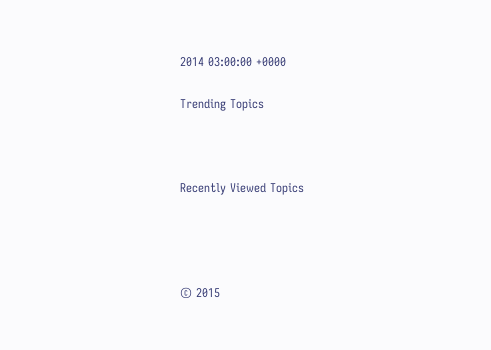2014 03:00:00 +0000

Trending Topics



Recently Viewed Topics




© 2015